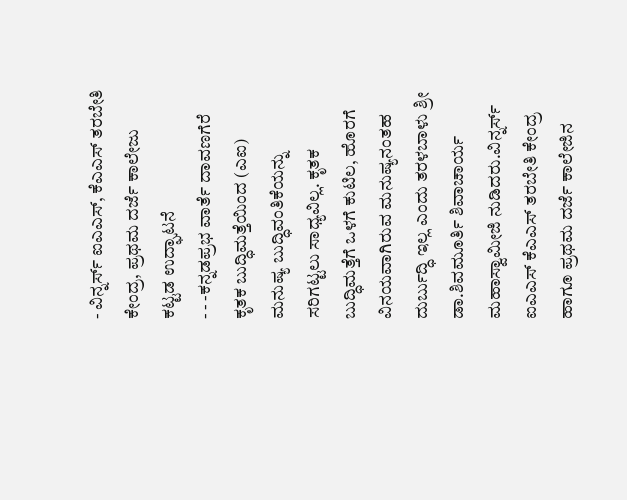- ವಿನ್ನರ್ಸ್ ಐಎಎಸ್, ಕೆಎಎಸ್ ತರಬೇತಿ ಕೇಂದ್ರ, ಪ್ರಥಮ ದರ್ಜೆ ಕಾಲೇಜು ಕಟ್ಟಡ ಉದ್ಘಾಟನೆ
- - -ಕನ್ನಡಪ್ರಭ ವಾರ್ತೆ ದಾವಣಗೆರೆ
ಕೃತಕ ಬುದ್ಧಿಮತ್ತೆಯಿಂದ (ಎಐ) ಮನುಷ್ಯ ಬುದ್ಧಿವಂತಿಕೆಯನ್ನು ಸರಿಗಟ್ಟಲು ಸಾಧ್ಯವಿಲ್ಲ. ಕೃತಕ ಬುದ್ಧಿಮತ್ತೆಗೆ ಒಳಗೆ ಕುಟಿಲ, ಹೊರಗೆ ವಿನಯವಾಗಿರುವ ಮನುಷ್ಯನಂತಹ ದುರ್ಬುದ್ಧಿ ಇಲ್ಲ ಎಂದು ತರಳಬಾಳು ಶ್ರೀ ಡಾ.ಶಿವಮೂರ್ತಿ ಶಿವಾಚಾರ್ಯ ಮಹಾಸ್ವಾಮೀಜಿ ನುಡಿದರು.ವಿನ್ನರ್ಸ್ ಐಎಎಸ್ ಕೆಎಎಸ್ ತರಬೇತಿ ಕೇಂದ್ರ ಹಾಗೂ ಪ್ರಥಮ ದರ್ಜೆ ಕಾಲೇಜಿನ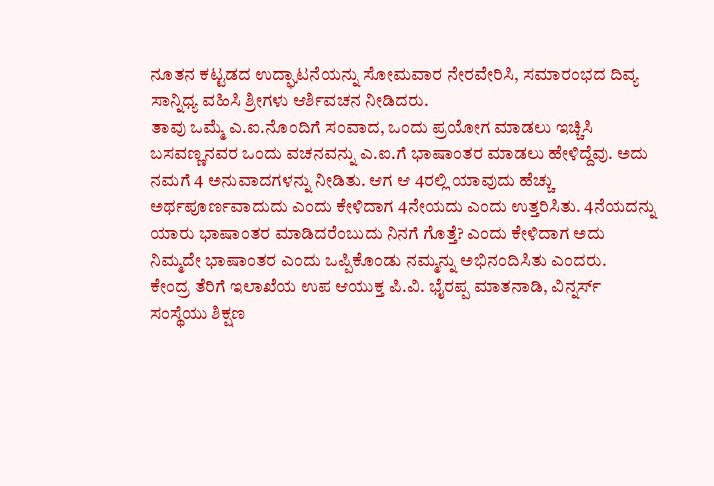ನೂತನ ಕಟ್ಟಡದ ಉದ್ಘಾಟನೆಯನ್ನು ಸೋಮವಾರ ನೇರವೇರಿಸಿ, ಸಮಾರಂಭದ ದಿವ್ಯ ಸಾನ್ನಿಧ್ಯ ವಹಿಸಿ ಶ್ರೀಗಳು ಆರ್ಶಿವಚನ ನೀಡಿದರು.
ತಾವು ಒಮ್ಮೆ ಎ.ಐ.ನೊಂದಿಗೆ ಸಂವಾದ, ಒಂದು ಪ್ರಯೋಗ ಮಾಡಲು ಇಚ್ಚಿಸಿ ಬಸವಣ್ಣನವರ ಒಂದು ವಚನವನ್ನು ಎ.ಐ.ಗೆ ಭಾಷಾಂತರ ಮಾಡಲು ಹೇಳಿದ್ದೆವು. ಅದು ನಮಗೆ 4 ಅನುವಾದಗಳನ್ನು ನೀಡಿತು. ಆಗ ಆ 4ರಲ್ಲಿ ಯಾವುದು ಹೆಚ್ಚು ಅರ್ಥಪೂರ್ಣವಾದುದು ಎಂದು ಕೇಳಿದಾಗ 4ನೇಯದು ಎಂದು ಉತ್ತರಿಸಿತು. 4ನೆಯದನ್ನು ಯಾರು ಭಾಷಾಂತರ ಮಾಡಿದರೆಂಬುದು ನಿನಗೆ ಗೊತ್ತೆ? ಎಂದು ಕೇಳಿದಾಗ ಅದು ನಿಮ್ಮದೇ ಭಾಷಾಂತರ ಎಂದು ಒಪ್ಪಿಕೊಂಡು ನಮ್ಮನ್ನು ಅಭಿನಂದಿಸಿತು ಎಂದರು.
ಕೇಂದ್ರ ತೆರಿಗೆ ಇಲಾಖೆಯ ಉಪ ಆಯುಕ್ತ ಪಿ.ವಿ. ಭೈರಪ್ಪ ಮಾತನಾಡಿ, ವಿನ್ನರ್ಸ್ ಸಂಸ್ಥೆಯು ಶಿಕ್ಷಣ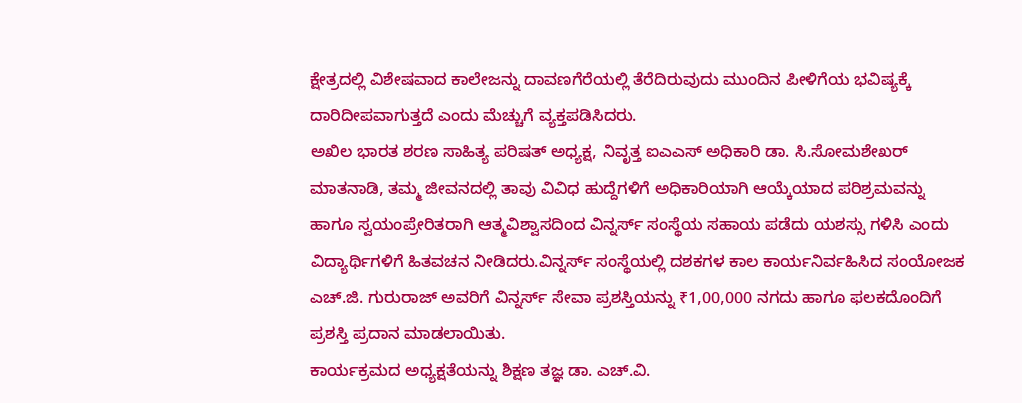ಕ್ಷೇತ್ರದಲ್ಲಿ ವಿಶೇಷವಾದ ಕಾಲೇಜನ್ನು ದಾವಣಗೆರೆಯಲ್ಲಿ ತೆರೆದಿರುವುದು ಮುಂದಿನ ಪೀಳಿಗೆಯ ಭವಿಷ್ಯಕ್ಕೆ ದಾರಿದೀಪವಾಗುತ್ತದೆ ಎಂದು ಮೆಚ್ಚುಗೆ ವ್ಯಕ್ತಪಡಿಸಿದರು.
ಅಖಿಲ ಭಾರತ ಶರಣ ಸಾಹಿತ್ಯ ಪರಿಷತ್ ಅಧ್ಯಕ್ಷ, ನಿವೃತ್ತ ಐಎಎಸ್ ಅಧಿಕಾರಿ ಡಾ. ಸಿ.ಸೋಮಶೇಖರ್ ಮಾತನಾಡಿ, ತಮ್ಮ ಜೀವನದಲ್ಲಿ ತಾವು ವಿವಿಧ ಹುದ್ದೆಗಳಿಗೆ ಅಧಿಕಾರಿಯಾಗಿ ಆಯ್ಕೆಯಾದ ಪರಿಶ್ರಮವನ್ನು ಹಾಗೂ ಸ್ವಯಂಪ್ರೇರಿತರಾಗಿ ಆತ್ಮವಿಶ್ವಾಸದಿಂದ ವಿನ್ನರ್ಸ್ ಸಂಸ್ಥೆಯ ಸಹಾಯ ಪಡೆದು ಯಶಸ್ಸು ಗಳಿಸಿ ಎಂದು ವಿದ್ಯಾರ್ಥಿಗಳಿಗೆ ಹಿತವಚನ ನೀಡಿದರು.ವಿನ್ನರ್ಸ್ ಸಂಸ್ಥೆಯಲ್ಲಿ ದಶಕಗಳ ಕಾಲ ಕಾರ್ಯನಿರ್ವಹಿಸಿದ ಸಂಯೋಜಕ ಎಚ್.ಜಿ. ಗುರುರಾಜ್ ಅವರಿಗೆ ವಿನ್ನರ್ಸ್ ಸೇವಾ ಪ್ರಶಸ್ತಿಯನ್ನು ₹1,00,000 ನಗದು ಹಾಗೂ ಫಲಕದೊಂದಿಗೆ ಪ್ರಶಸ್ತಿ ಪ್ರದಾನ ಮಾಡಲಾಯಿತು.
ಕಾರ್ಯಕ್ರಮದ ಅಧ್ಯಕ್ಷತೆಯನ್ನು ಶಿಕ್ಷಣ ತಜ್ಞ ಡಾ. ಎಚ್.ವಿ.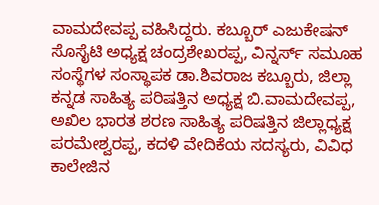ವಾಮದೇವಪ್ಪ ವಹಿಸಿದ್ದರು. ಕಬ್ಬೂರ್ ಎಜುಕೇಷನ್ ಸೊಸೈಟಿ ಅಧ್ಯಕ್ಷ ಚಂದ್ರಶೇಖರಪ್ಪ, ವಿನ್ನರ್ಸ್ ಸಮೂಹ ಸಂಸ್ಥೆಗಳ ಸಂಸ್ಥಾಪಕ ಡಾ.ಶಿವರಾಜ ಕಬ್ಬೂರು, ಜಿಲ್ಲಾ ಕನ್ನಡ ಸಾಹಿತ್ಯ ಪರಿಷತ್ತಿನ ಅಧ್ಯಕ್ಷ ಬಿ.ವಾಮದೇವಪ್ಪ, ಅಖಿಲ ಭಾರತ ಶರಣ ಸಾಹಿತ್ಯ ಪರಿಷತ್ತಿನ ಜಿಲ್ಲಾಧ್ಯಕ್ಷ ಪರಮೇಶ್ವರಪ್ಪ, ಕದಳಿ ವೇದಿಕೆಯ ಸದಸ್ಯರು, ವಿವಿಧ ಕಾಲೇಜಿನ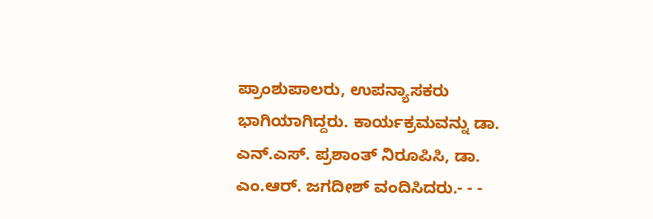ಪ್ರಾಂಶುಪಾಲರು, ಉಪನ್ಯಾಸಕರು ಭಾಗಿಯಾಗಿದ್ದರು. ಕಾರ್ಯಕ್ರಮವನ್ನು ಡಾ. ಎನ್.ಎಸ್. ಪ್ರಶಾಂತ್ ನಿರೂಪಿಸಿ, ಡಾ. ಎಂ.ಆರ್. ಜಗದೀಶ್ ವಂದಿಸಿದರು.- - -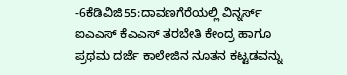-6ಕೆಡಿವಿಜಿ55:ದಾವಣಗೆರೆಯಲ್ಲಿ ವಿನ್ನರ್ಸ್ ಐಎಎಸ್ ಕೆಎಎಸ್ ತರಬೇತಿ ಕೇಂದ್ರ ಹಾಗೂ ಪ್ರಥಮ ದರ್ಜೆ ಕಾಲೇಜಿನ ನೂತನ ಕಟ್ಟಡವನ್ನು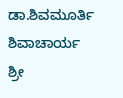ಡಾ.ಶಿವಮೂರ್ತಿ ಶಿವಾಚಾರ್ಯ ಶ್ರೀ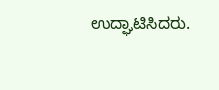ಉದ್ಘಾಟಿಸಿದರು.